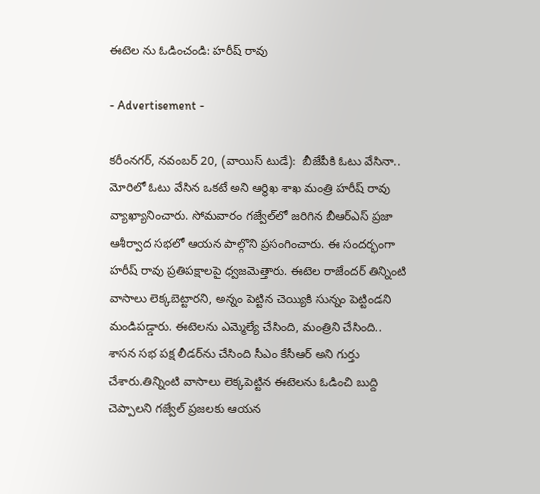ఈటెల ను ఓడించండి: హరీష్ రావు

- Advertisement -

కరీంనగర్, నవంబర్ 20, (వాయిస్ టుడే):  బీజేపీకి ఓటు వేసినా.. మోరిలో ఓటు వేసిన ఒకటే అని ఆర్థిఖ శాఖ మంత్రి హరీష్ రావు వ్యాఖ్యానించారు. సోమవారం గజ్వేల్‌లో జరిగిన బీఆర్‌ఎస్‌ ప్రజా ఆశీర్వాద సభలో ఆయన పాల్గొని ప్రసంగించారు. ఈ సందర్భంగా హరీష్‌ రావు ప్రతిపక్షాలపై ధ్వజమెత్తారు. ఈటెల రాజేందర్‌ తిన్నింటి వాసాలు లెక్కబెట్టారని, అన్నం పెట్టిన చెయ్యికి సున్నం పెట్టిండని మండిపడ్డారు. ఈటెలను ఎమ్మెల్యే చేసింది, మంత్రిని చేసింది.. శాసన సభ పక్ష లీడర్‌ను చేసింది సీఎం కేసీఆర్‌ అని గుర్తు చేశారు.తిన్నింటి వాసాలు లెక్కపెట్టిన ఈటెలను ఓడించి బుద్ది చెప్పాలని గజ్వేల్‌ ప్రజలకు ఆయన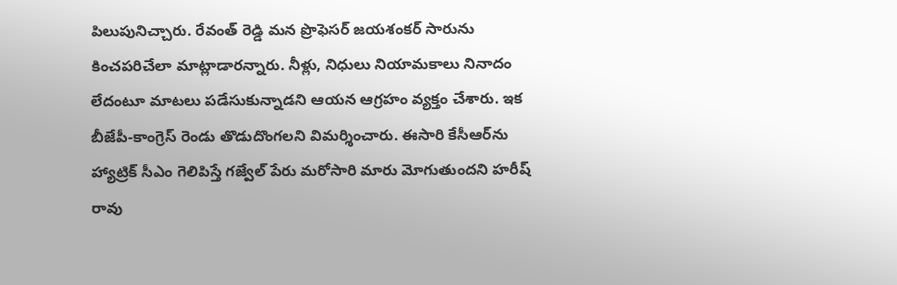పిలుపునిచ్చారు. రేవంత్‌ రెడ్డి మన ప్రొఫెసర్‌ జయశంకర్‌ సారును కించపరిచేలా మాట్లాడారన్నారు. నీళ్లు, నిధులు నియామకాలు నినాదం లేదంటూ మాటలు పడేసుకున్నాడని ఆయన ఆగ్రహం వ్యక్తం చేశారు. ఇక బీజేపీ-కాంగ్రెస్‌ రెండు తొడుదొంగలని విమర్శించారు. ఈసారి కేసీఆర్‌ను హ్యాట్రిక్‌ సీఎం గెలిపిస్తే గజ్వేల్‌ పేరు మరోసారి మారు మోగుతుందని హరీష్‌ రావు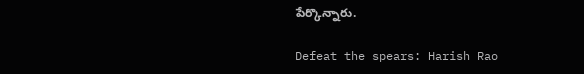పేర్కొన్నారు.

Defeat the spears: Harish Rao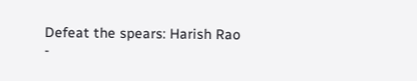Defeat the spears: Harish Rao
-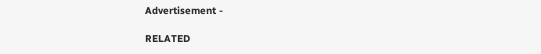Advertisement -

RELATED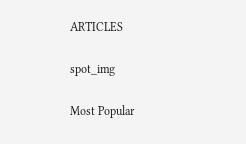ARTICLES

spot_img

Most Popular